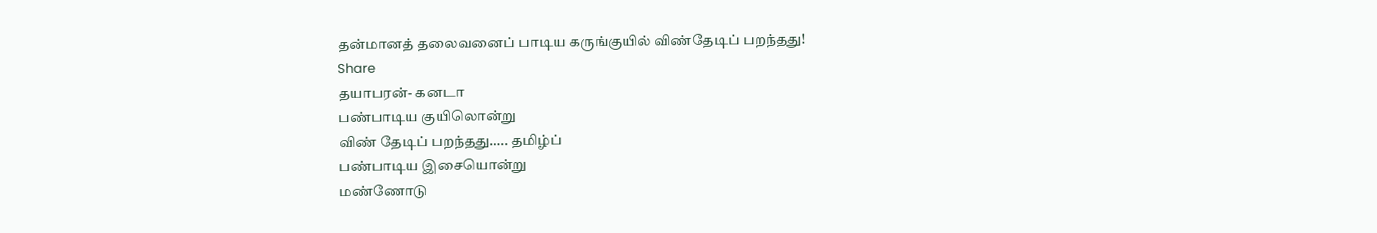தன்மானத் தலைவனைப் பாடிய கருங்குயில் விண்தேடிப் பறந்தது!
Share
தயாபரன்- கனடா
பண்பாடிய குயிலொன்று
விண் தேடிப் பறந்தது….. தமிழ்ப்
பண்பாடிய இசையொன்று
மண்ணோடு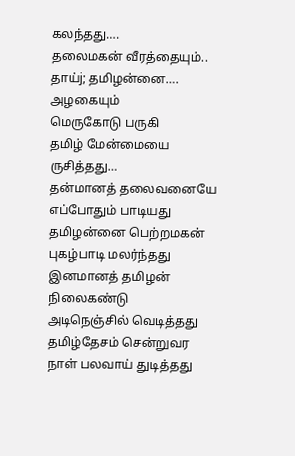கலந்தது….
தலைமகன் வீரத்தையும்..
தாய்j; தமிழன்னை…. அழகையும்
மெருகோடு பருகி
தமிழ் மேன்மையை ருசித்தது…
தன்மானத் தலைவனையே
எப்போதும் பாடியது
தமிழன்னை பெற்றமகன்
புகழ்பாடி மலர்ந்தது
இனமானத் தமிழன் நிலைகண்டு
அடிநெஞ்சில் வெடித்தது
தமிழ்தேசம் சென்றுவர
நாள் பலவாய் துடித்தது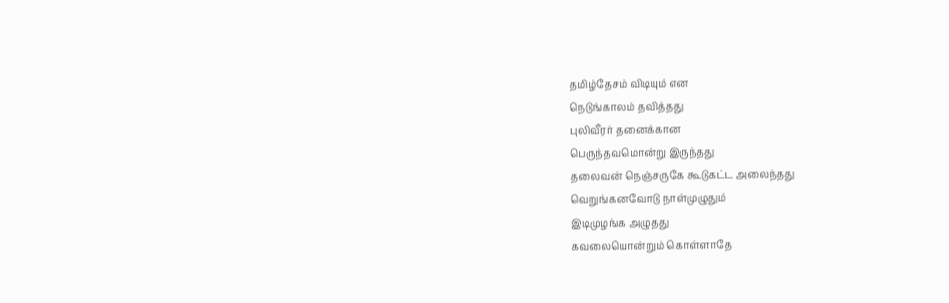தமிழ்தேசம் விடியும் என
நெடுங்காலம் தவித்தது
புலிவீரர் தனைக்கான
பெருந்தவமொன்று இருந்தது
தலைவன் நெஞ்சருகே கூடுகட்ட அலைந்தது
வெறுங்கனவோடு நாள்முழுதும்
இடிமுழங்க அழுதது
கவலையொன்றும் கொள்ளாதே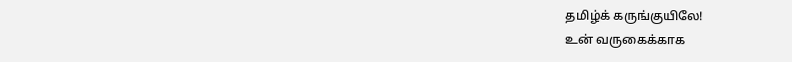தமிழ்க் கருங்குயிலே!
உன் வருகைக்காக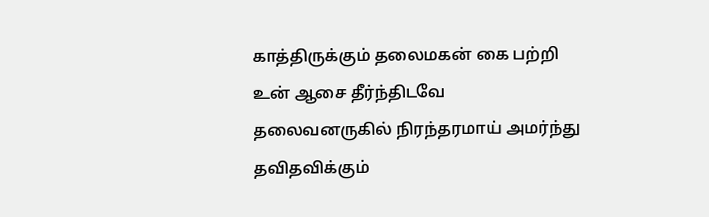காத்திருக்கும் தலைமகன் கை பற்றி
உன் ஆசை தீர்ந்திடவே
தலைவனருகில் நிரந்தரமாய் அமர்ந்து
தவிதவிக்கும்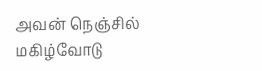அவன் நெஞ்சில்
மகிழ்வோடு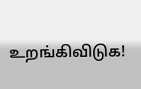உறங்கிவிடுக!